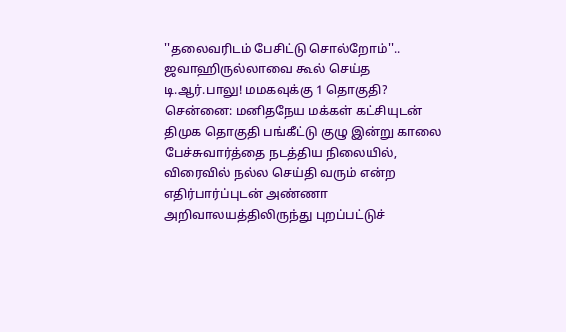''தலைவரிடம் பேசிட்டு சொல்றோம்''.. ஜவாஹிருல்லாவை கூல் செய்த டி.ஆர்.பாலு! மமகவுக்கு 1 தொகுதி?
சென்னை: மனிதநேய மக்கள் கட்சியுடன் திமுக தொகுதி பங்கீட்டு குழு இன்று காலை பேச்சுவார்த்தை நடத்திய நிலையில், விரைவில் நல்ல செய்தி வரும் என்ற எதிர்பார்ப்புடன் அண்ணா அறிவாலயத்திலிருந்து புறப்பட்டுச்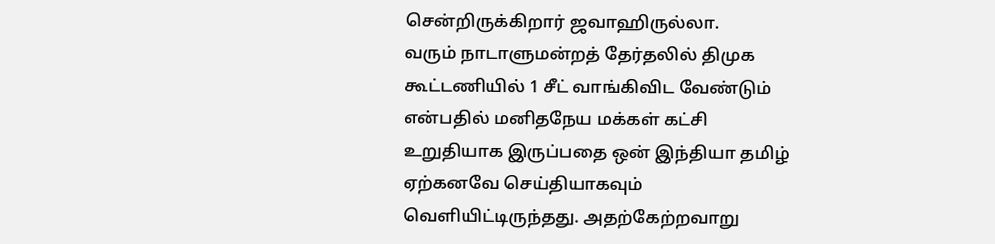சென்றிருக்கிறார் ஜவாஹிருல்லா.
வரும் நாடாளுமன்றத் தேர்தலில் திமுக கூட்டணியில் 1 சீட் வாங்கிவிட வேண்டும் என்பதில் மனிதநேய மக்கள் கட்சி உறுதியாக இருப்பதை ஒன் இந்தியா தமிழ் ஏற்கனவே செய்தியாகவும் வெளியிட்டிருந்தது. அதற்கேற்றவாறு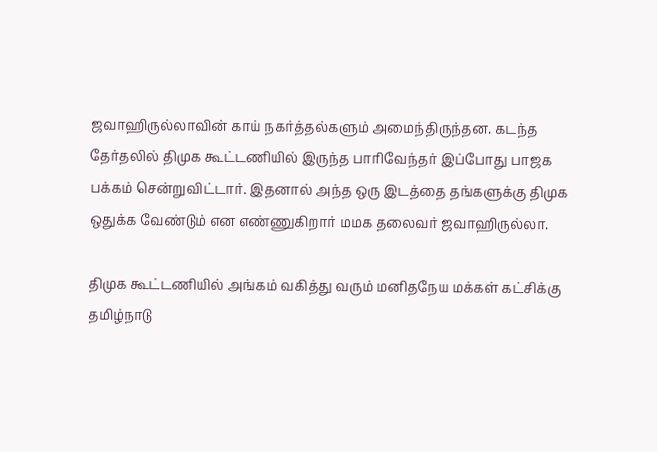ஜவாஹிருல்லாவின் காய் நகர்த்தல்களும் அமைந்திருந்தன. கடந்த தேர்தலில் திமுக கூட்டணியில் இருந்த பாரிவேந்தர் இப்போது பாஜக பக்கம் சென்றுவிட்டார். இதனால் அந்த ஒரு இடத்தை தங்களுக்கு திமுக ஒதுக்க வேண்டும் என எண்ணுகிறார் மமக தலைவர் ஜவாஹிருல்லா.

திமுக கூட்டணியில் அங்கம் வகித்து வரும் மனிதநேய மக்கள் கட்சிக்கு தமிழ்நாடு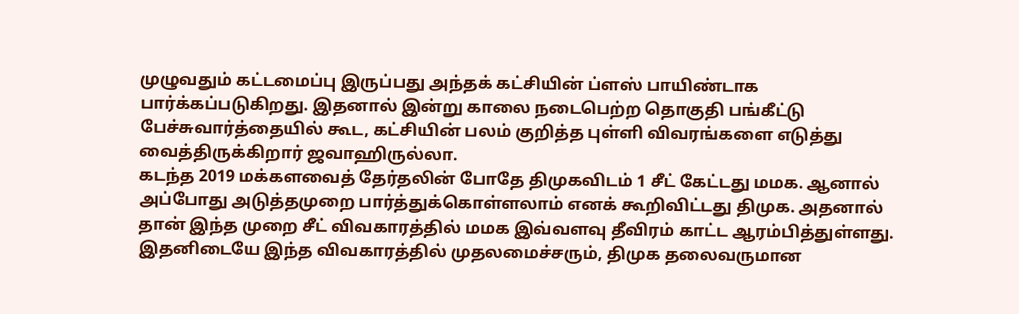முழுவதும் கட்டமைப்பு இருப்பது அந்தக் கட்சியின் ப்ளஸ் பாயிண்டாக பார்க்கப்படுகிறது. இதனால் இன்று காலை நடைபெற்ற தொகுதி பங்கீட்டு பேச்சுவார்த்தையில் கூட, கட்சியின் பலம் குறித்த புள்ளி விவரங்களை எடுத்து வைத்திருக்கிறார் ஜவாஹிருல்லா.
கடந்த 2019 மக்களவைத் தேர்தலின் போதே திமுகவிடம் 1 சீட் கேட்டது மமக. ஆனால் அப்போது அடுத்தமுறை பார்த்துக்கொள்ளலாம் எனக் கூறிவிட்டது திமுக. அதனால் தான் இந்த முறை சீட் விவகாரத்தில் மமக இவ்வளவு தீவிரம் காட்ட ஆரம்பித்துள்ளது. இதனிடையே இந்த விவகாரத்தில் முதலமைச்சரும், திமுக தலைவருமான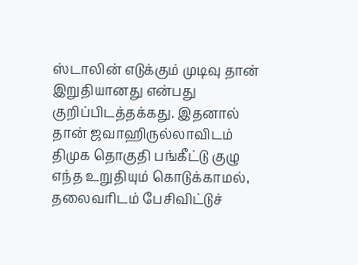ஸ்டாலின் எடுக்கும் முடிவு தான் இறுதியானது என்பது குறிப்பிடத்தக்கது. இதனால் தான் ஜவாஹிருல்லாவிடம் திமுக தொகுதி பங்கீட்டு குழு எந்த உறுதியும் கொடுக்காமல், தலைவரிடம் பேசிவிட்டுச்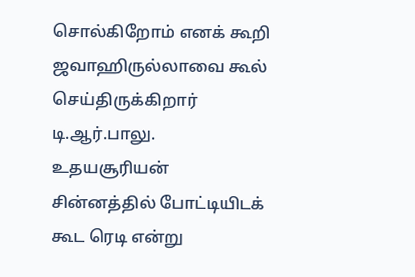சொல்கிறோம் எனக் கூறி ஜவாஹிருல்லாவை கூல் செய்திருக்கிறார் டி.ஆர்.பாலு.
உதயசூரியன் சின்னத்தில் போட்டியிடக் கூட ரெடி என்று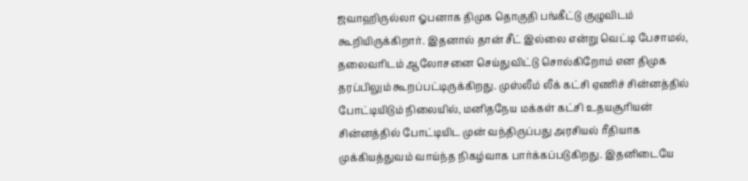ஜவாஹிருல்லா ஓபனாக திமுக தொகுதி பங்கீட்டு குழுவிடம் கூறியிருக்கிறார். இதனால் தான் சீட் இல்லை என்று வெட்டி பேசாமல், தலைவரிடம் ஆலோசனை செய்துவிட்டு சொல்கிறோம் என திமுக தரப்பிலும் கூறப்பட்டிருக்கிறது. முஸ்லீம் லீக் கட்சி ஏணிச் சின்னத்தில் போட்டியிடும் நிலையில், மனிதநேய மக்கள் கட்சி உதயசூரியன் சின்னத்தில் போட்டியிட முன் வந்திருப்பது அரசியல் ரீதியாக முக்கியத்துவம் வாய்ந்த நிகழ்வாக பார்க்கப்படுகிறது. இதனிடையே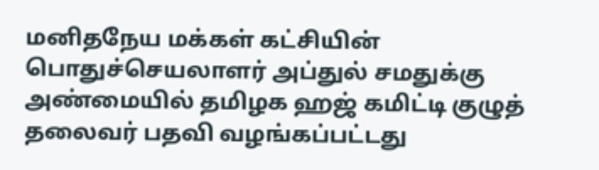மனிதநேய மக்கள் கட்சியின் பொதுச்செயலாளர் அப்துல் சமதுக்கு அண்மையில் தமிழக ஹஜ் கமிட்டி குழுத் தலைவர் பதவி வழங்கப்பட்டது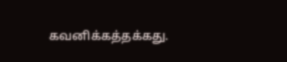கவனிக்கத்தக்கது.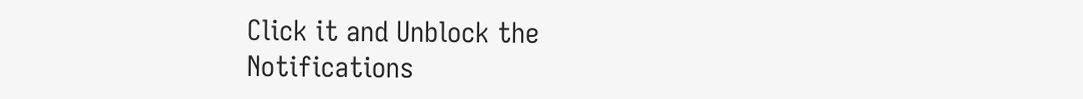Click it and Unblock the Notifications